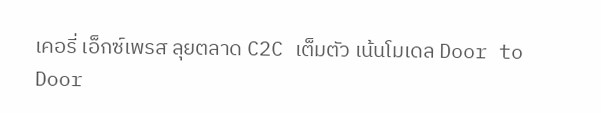เคอรี่ เอ็กซ์เพรส ลุยตลาด C2C เต็มตัว เน้นโมเดล Door to Door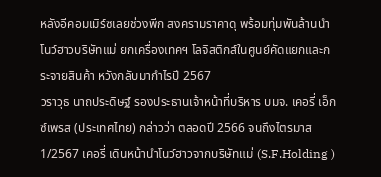หลังอีคอมเมิร์ซเลยช่วงพีก สงครามราคาดุ พร้อมทุ่มพันล้านนำโนว์ฮาวบริษัทแม่ ยกเครื่องเทคฯ โลจิสติกส์ในศูนย์คัดแยกและกระจายสินค้า หวังกลับมากำไรปี 2567
วราวุธ นาถประดิษฐ์ รองประธานเจ้าหน้าที่บริหาร บมจ. เคอรี่ เอ็กซ์เพรส (ประเทศไทย) กล่าวว่า ตลอดปี 2566 จนถึงไตรมาส 1/2567 เคอรี่ เดินหน้านำโนว์ฮาวจากบริษัทแม่ (S.F.Holding )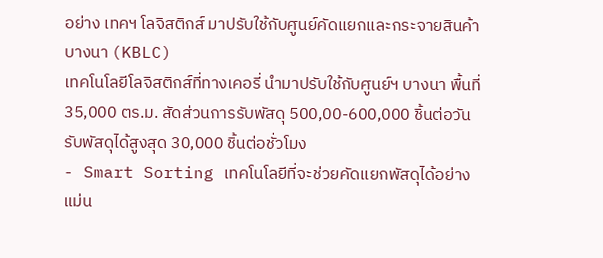อย่าง เทคฯ โลจิสติกส์ มาปรับใช้กับศูนย์คัดแยกและกระจายสินค้าบางนา (KBLC)
เทคโนโลยีโลจิสติกส์ที่ทางเคอรี่ นำมาปรับใช้กับศูนย์ฯ บางนา พื้นที่ 35,000 ตร.ม. สัดส่วนการรับพัสดุ 500,00-600,000 ชิ้นต่อวัน รับพัสดุได้สูงสุด 30,000 ชิ้นต่อชั่วโมง
- Smart Sorting เทคโนโลยีที่จะช่วยคัดแยกพัสดุได้อย่างแม่น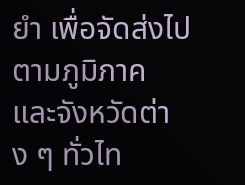ยำ เพื่อจัดส่งไปตามภูมิภาค และจังหวัดต่าง ๆ ทั่วไท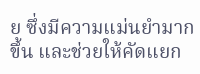ย ซึ่งมีความแม่นยำมากขึ้น และช่วยให้คัดแยก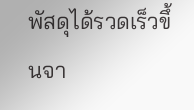พัสดุได้รวดเร็วขึ้นจา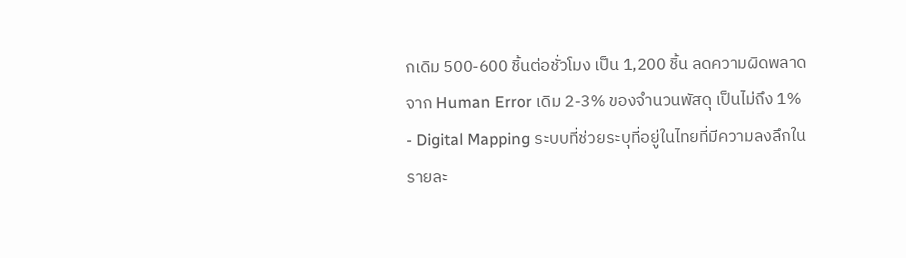กเดิม 500-600 ชิ้นต่อชั่วโมง เป็น 1,200 ชิ้น ลดความผิดพลาดจาก Human Error เดิม 2-3% ของจำนวนพัสดุ เป็นไม่ถึง 1%
- Digital Mapping ระบบที่ช่วยระบุที่อยู่ในไทยที่มีความลงลึกในรายละ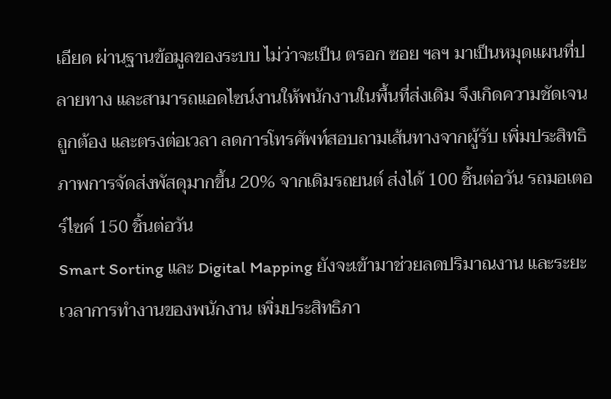เอียด ผ่านฐานข้อมูลของระบบ ไม่ว่าจะเป็น ตรอก ซอย ฯลฯ มาเป็นหมุดแผนที่ปลายทาง และสามารถแอดไซน์งานให้พนักงานในพื้นที่ส่งเดิม จึงเกิดความชัดเจน ถูกต้อง และตรงต่อเวลา ลดการโทรศัพท์สอบถามเส้นทางจากผู้รับ เพิ่มประสิทธิภาพการจัดส่งพัสดุมากขึ้น 20% จากเดิมรถยนต์ ส่งได้ 100 ชิ้นต่อวัน รถมอเตอร์ไซค์ 150 ชิ้นต่อวัน
Smart Sorting และ Digital Mapping ยังจะเข้ามาช่วยลดปริมาณงาน และระยะเวลาการทำงานของพนักงาน เพิ่มประสิทธิภา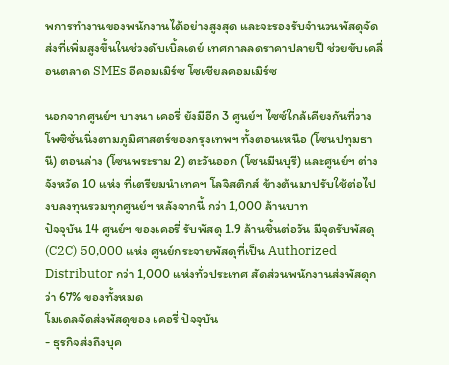พการทำงานของพนักงานได้อย่างสูงสุด และจะรองรับจำนวนพัสดุจัดส่งที่เพิ่มสูงขึ้นในช่วงดับเบิ้ลเดย์ เทศกาลลดราคาปลายปี ช่วยขับเคลื่อนตลาด SMEs อีคอมเมิร์ซ โซเชียลคอมเมิร์ซ

นอกจากศูนย์ฯ บางนา เคอรี่ ยังมีอีก 3 ศูนย์ฯ ไซซ์ใกล้เคียงกันที่วางโพซิชั่นนิ่งตามภูมิศาสตร์ของกรุงเทพฯ ทั้งตอนเหนือ (โซนปทุมธานี) ตอนล่าง (โซนพระราม 2) ตะวันออก (โซนมีนบุรี) และศูนย์ฯ ต่างจังหวัด 10 แห่ง ที่เตรียมนำเทคฯ โลจิสติกส์ ข้างต้นมาปรับใช้ต่อไป งบลงทุนรวมทุกศูนย์ฯ หลังจากนี้ กว่า 1,000 ล้านบาท
ปัจจุบัน 14 ศูนย์ฯ ของเคอรี่ รับพัสดุ 1.9 ล้านชิ้นต่อวัน มีจุดรับพัสดุ (C2C) 50,000 แห่ง ศูนย์กระจายพัสดุที่เป็น Authorized Distributor กว่า 1,000 แห่งทั่วประเทศ สัดส่วนพนักงานส่งพัสดุกว่า 67% ของทั้งหมด
โมเดลจัดส่งพัสดุของ เคอรี่ ปัจจุบัน
- ธุรกิจส่งถึงบุค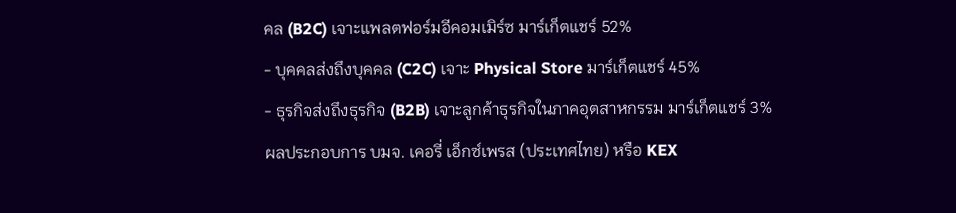คล (B2C) เจาะแพลตฟอร์มอีคอมเมิร์ซ มาร์เก็ตแชร์ 52%
- บุคคลส่งถึงบุคคล (C2C) เจาะ Physical Store มาร์เก็ตแชร์ 45%
- ธุรกิจส่งถึงธุรกิจ (B2B) เจาะลูกค้าธุรกิจในภาคอุตสาหกรรม มาร์เก็ตแชร์ 3%
ผลประกอบการ บมจ. เคอรี่ เอ็กซ์เพรส (ประเทศไทย) หรือ KEX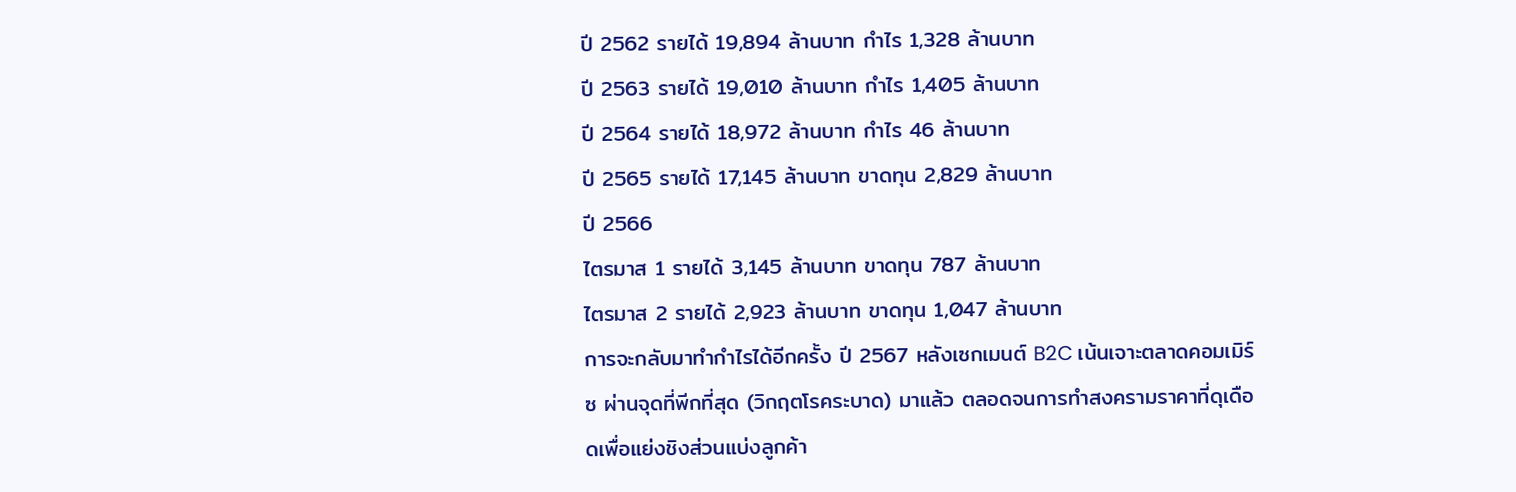ปี 2562 รายได้ 19,894 ล้านบาท กำไร 1,328 ล้านบาท
ปี 2563 รายได้ 19,010 ล้านบาท กำไร 1,405 ล้านบาท
ปี 2564 รายได้ 18,972 ล้านบาท กำไร 46 ล้านบาท
ปี 2565 รายได้ 17,145 ล้านบาท ขาดทุน 2,829 ล้านบาท
ปี 2566
ไตรมาส 1 รายได้ 3,145 ล้านบาท ขาดทุน 787 ล้านบาท
ไตรมาส 2 รายได้ 2,923 ล้านบาท ขาดทุน 1,047 ล้านบาท
การจะกลับมาทำกำไรได้อีกครั้ง ปี 2567 หลังเซกเมนต์ B2C เน้นเจาะตลาดคอมเมิร์ซ ผ่านจุดที่พีกที่สุด (วิกฤตโรคระบาด) มาแล้ว ตลอดจนการทำสงครามราคาที่ดุเดือดเพื่อแย่งชิงส่วนแบ่งลูกค้า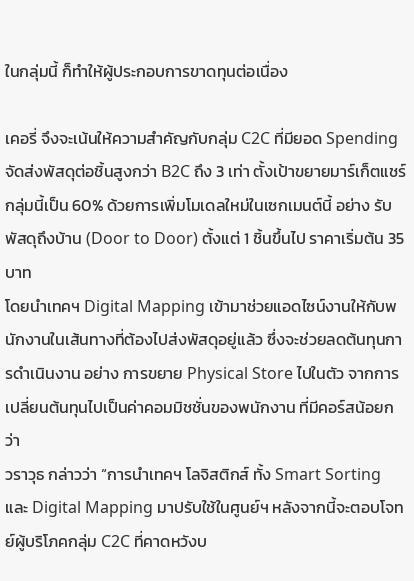ในกลุ่มนี้ ก็ทำให้ผู้ประกอบการขาดทุนต่อเนื่อง

เคอรี่ จึงจะเน้นให้ความสำคัญกับกลุ่ม C2C ที่มียอด Spending จัดส่งพัสดุต่อชิ้นสูงกว่า B2C ถึง 3 เท่า ตั้งเป้าขยายมาร์เก็ตแชร์กลุ่มนี้เป็น 60% ด้วยการเพิ่มโมเดลใหม่ในเซกเมนต์นี้ อย่าง รับพัสดุถึงบ้าน (Door to Door) ตั้งแต่ 1 ชิ้นขึ้นไป ราคาเริ่มต้น 35 บาท
โดยนำเทคฯ Digital Mapping เข้ามาช่วยแอดไซน์งานให้กับพนักงานในเส้นทางที่ต้องไปส่งพัสดุอยู่แล้ว ซึ่งจะช่วยลดต้นทุนการดำเนินงาน อย่าง การขยาย Physical Store ไปในตัว จากการเปลี่ยนต้นทุนไปเป็นค่าคอมมิชชั่นของพนักงาน ที่มีคอร์สน้อยกว่า
วราวุธ กล่าวว่า “การนำเทคฯ โลจิสติกส์ ทั้ง Smart Sorting และ Digital Mapping มาปรับใช้ในศูนย์ฯ หลังจากนี้จะตอบโจทย์ผู้บริโภคกลุ่ม C2C ที่คาดหวังบ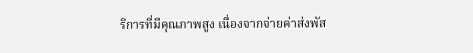ริการที่มีคุณภาพสูง เนื่องจากจ่ายค่าส่งพัส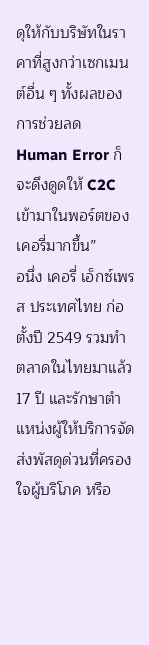ดุให้กับบริษัทในราคาที่สูงกว่าเซกเมนต์อื่น ๆ ทั้งผลของการช่วยลด Human Error ก็จะดึงดูดให้ C2C เข้ามาในพอร์ตของเคอรี่มากขึ้น”
อนึ่ง เคอรี่ เอ็กซ์เพรส ประเทศไทย ก่อตั้งปี 2549 รวมทำตลาดในไทยมาแล้ว 17 ปี และรักษาตำแหน่งผู้ให้บริการจัดส่งพัสดุด่วนที่ครองใจผู้บริโภค หรือ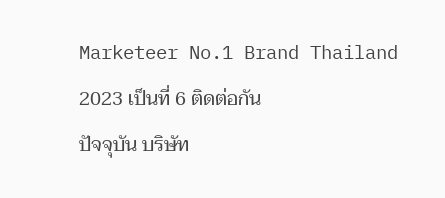Marketeer No.1 Brand Thailand 2023 เป็นที่ 6 ติดต่อกัน
ปัจจุบัน บริษัท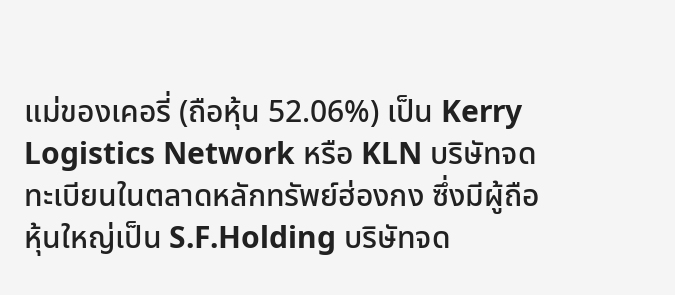แม่ของเคอรี่ (ถือหุ้น 52.06%) เป็น Kerry Logistics Network หรือ KLN บริษัทจดทะเบียนในตลาดหลักทรัพย์ฮ่องกง ซึ่งมีผู้ถือหุ้นใหญ่เป็น S.F.Holding บริษัทจด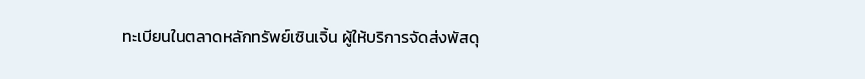ทะเบียนในตลาดหลักทรัพย์เซินเจิ้น ผู้ให้บริการจัดส่งพัสดุ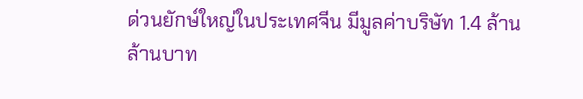ด่วนยักษ์ใหญ่ในประเทศจีน มีมูลค่าบริษัท 1.4 ล้านล้านบาท